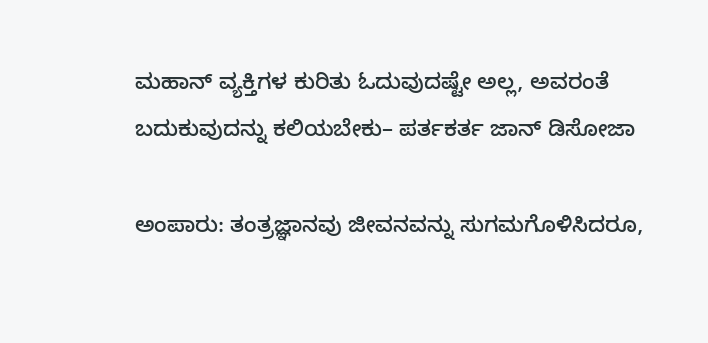ಮಹಾನ್ ವ್ಯಕ್ತಿಗಳ ಕುರಿತು ಓದುವುದಷ್ಟೇ ಅಲ್ಲ, ಅವರಂತೆ ಬದುಕುವುದನ್ನು ಕಲಿಯಬೇಕು– ಪರ್ತಕರ್ತ ಜಾನ್ ಡಿಸೋಜಾ

ಅಂಪಾರು: ತಂತ್ರಜ್ಞಾನವು ಜೀವನವನ್ನು ಸುಗಮಗೊಳಿಸಿದರೂ,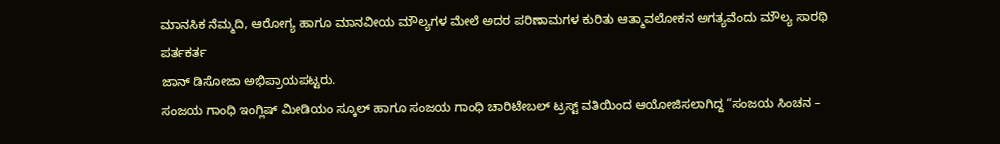ಮಾನಸಿಕ ನೆಮ್ಮದಿ, ಆರೋಗ್ಯ ಹಾಗೂ ಮಾನವೀಯ ಮೌಲ್ಯಗಳ ಮೇಲೆ ಅದರ ಪರಿಣಾಮಗಳ ಕುರಿತು ಆತ್ಮಾವಲೋಕನ ಅಗತ್ಯವೆಂದು ಮೌಲ್ಯ ಸಾರಥಿ ಪರ್ತಕರ್ತ
ಜಾನ್ ಡಿಸೋಜಾ ಅಭಿಪ್ರಾಯಪಟ್ಟರು.
ಸಂಜಯ ಗಾಂಧಿ ಇಂಗ್ಲಿಷ್ ಮೀಡಿಯಂ ಸ್ಕೂಲ್ ಹಾಗೂ ಸಂಜಯ ಗಾಂಧಿ ಚಾರಿಟೇಬಲ್ ಟ್ರಸ್ಟ್ ವತಿಯಿಂದ ಆಯೋಜಿಸಲಾಗಿದ್ದ “ಸಂಜಯ ಸಿಂಚನ –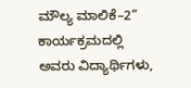ಮೌಲ್ಯ ಮಾಲಿಕೆ–2” ಕಾರ್ಯಕ್ರಮದಲ್ಲಿ ಅವರು ವಿದ್ಯಾರ್ಥಿಗಳು,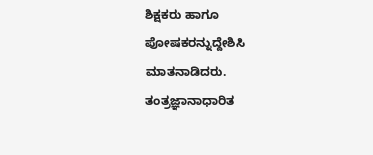ಶಿಕ್ಷಕರು ಹಾಗೂ ಪೋಷಕರನ್ನುದ್ದೇಶಿಸಿ ಮಾತನಾಡಿದರು.
ತಂತ್ರಜ್ಞಾನಾಧಾರಿತ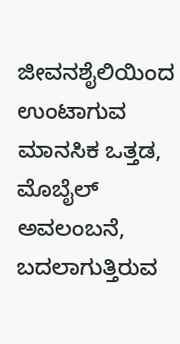ಜೀವನಶೈಲಿಯಿಂದ ಉಂಟಾಗುವ ಮಾನಸಿಕ ಒತ್ತಡ, ಮೊಬೈಲ್ ಅವಲಂಬನೆ, ಬದಲಾಗುತ್ತಿರುವ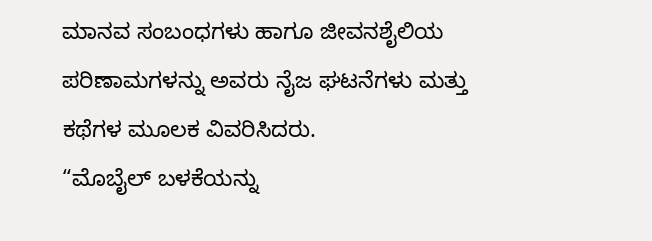ಮಾನವ ಸಂಬಂಧಗಳು ಹಾಗೂ ಜೀವನಶೈಲಿಯ ಪರಿಣಾಮಗಳನ್ನು ಅವರು ನೈಜ ಘಟನೆಗಳು ಮತ್ತು ಕಥೆಗಳ ಮೂಲಕ ವಿವರಿಸಿದರು.
“ಮೊಬೈಲ್ ಬಳಕೆಯನ್ನು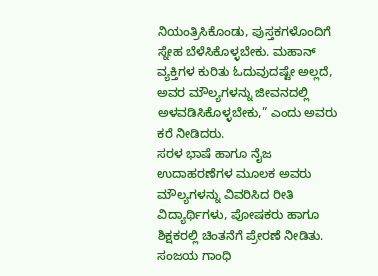ನಿಯಂತ್ರಿಸಿಕೊಂಡು, ಪುಸ್ತಕಗಳೊಂದಿಗೆ ಸ್ನೇಹ ಬೆಳೆಸಿಕೊಳ್ಳಬೇಕು. ಮಹಾನ್ ವ್ಯಕ್ತಿಗಳ ಕುರಿತು ಓದುವುದಷ್ಟೇ ಅಲ್ಲದೆ, ಅವರ ಮೌಲ್ಯಗಳನ್ನು ಜೀವನದಲ್ಲಿ ಅಳವಡಿಸಿಕೊಳ್ಳಬೇಕು,” ಎಂದು ಅವರು ಕರೆ ನೀಡಿದರು.
ಸರಳ ಭಾಷೆ ಹಾಗೂ ನೈಜ ಉದಾಹರಣೆಗಳ ಮೂಲಕ ಅವರು ಮೌಲ್ಯಗಳನ್ನು ವಿವರಿಸಿದ ರೀತಿ ವಿದ್ಯಾರ್ಥಿಗಳು, ಪೋಷಕರು ಹಾಗೂ ಶಿಕ್ಷಕರಲ್ಲಿ ಚಿಂತನೆಗೆ ಪ್ರೇರಣೆ ನೀಡಿತು.
ಸಂಜಯ ಗಾಂಧಿ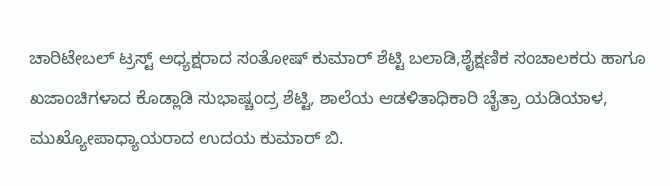ಚಾರಿಟೇಬಲ್ ಟ್ರಸ್ಟ್ ಅಧ್ಯಕ್ಷರಾದ ಸಂತೋಷ್ ಕುಮಾರ್ ಶೆಟ್ಟಿ ಬಲಾಡಿ,ಶೈಕ್ಷಣಿಕ ಸಂಚಾಲಕರು ಹಾಗೂ ಖಜಾಂಚಿಗಳಾದ ಕೊಡ್ಲಾಡಿ ಸುಭಾಷ್ಚಂದ್ರ ಶೆಟ್ಟಿ, ಶಾಲೆಯ ಆಡಳಿತಾಧಿಕಾರಿ ಚೈತ್ರಾ ಯಡಿಯಾಳ, ಮುಖ್ಯೋಪಾಧ್ಯಾಯರಾದ ಉದಯ ಕುಮಾರ್ ಬಿ.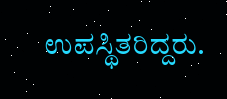ಉಪಸ್ಥಿತರಿದ್ದರು.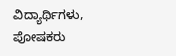ವಿದ್ಯಾರ್ಥಿಗಳು, ಪೋಷಕರು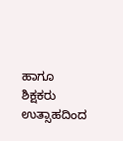ಹಾಗೂ ಶಿಕ್ಷಕರು ಉತ್ಸಾಹದಿಂದ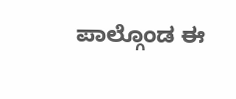ಪಾಲ್ಗೊಂಡ ಈ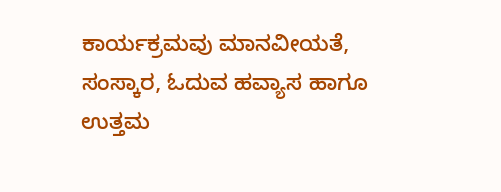ಕಾರ್ಯಕ್ರಮವು ಮಾನವೀಯತೆ, ಸಂಸ್ಕಾರ, ಓದುವ ಹವ್ಯಾಸ ಹಾಗೂ ಉತ್ತಮ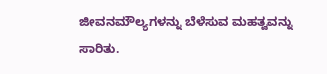ಜೀವನಮೌಲ್ಯಗಳನ್ನು ಬೆಳೆಸುವ ಮಹತ್ವವನ್ನು ಸಾರಿತು.